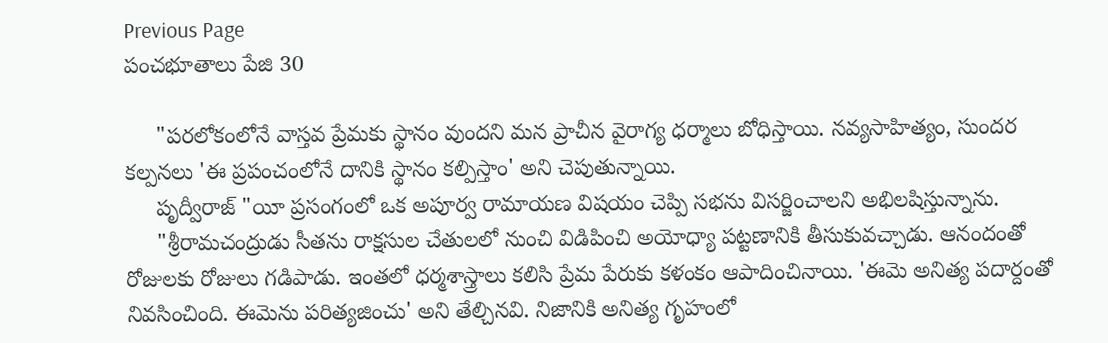Previous Page
పంచభూతాలు పేజి 30

     "పరలోకంలోనే వాస్తవ ప్రేమకు స్థానం వుందని మన ప్రాచీన వైరాగ్య ధర్మాలు బోధిస్తాయి. నవ్యసాహిత్యం, సుందర కల్పనలు 'ఈ ప్రపంచంలోనే దానికి స్థానం కల్పిస్తాం' అని చెపుతున్నాయి.
     పృద్వీరాజ్ "యీ ప్రసంగంలో ఒక అపూర్వ రామాయణ విషయం చెప్పి సభను విసర్జించాలని అభిలషిస్తున్నాను.
     "శ్రీరామచంద్రుడు సీతను రాక్షసుల చేతులలో నుంచి విడిపించి అయోధ్యా పట్టణానికి తీసుకువచ్చాడు. ఆనందంతో రోజులకు రోజులు గడిపాడు. ఇంతలో ధర్మశాస్త్రాలు కలిసి ప్రేమ పేరుకు కళంకం ఆపాదించినాయి. 'ఈమె అనిత్య పదార్దంతో నివసించింది. ఈమెను పరిత్యజించు' అని తేల్చినవి. నిజానికి అనిత్య గృహంలో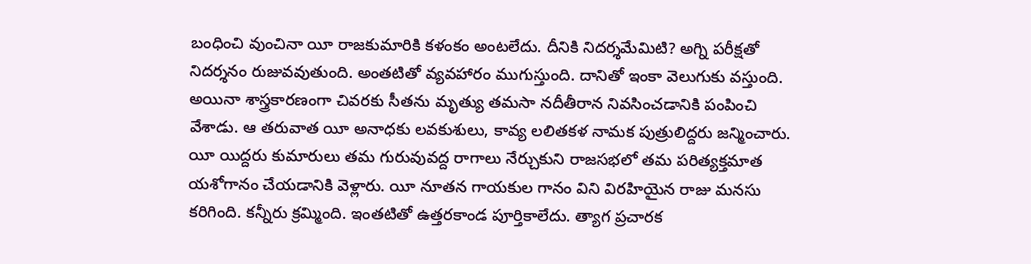బంధించి వుంచినా యీ రాజకుమారికి కళంకం అంటలేదు. దీనికి నిదర్శమేమిటి? అగ్ని పరీక్షతో నిదర్శనం రుజువవుతుంది. అంతటితో వ్యవహారం ముగుస్తుంది. దానితో ఇంకా వెలుగుకు వస్తుంది. అయినా శాస్త్రకారణంగా చివరకు సీతను మృత్యు తమసా నదీతీరాన నివసించడానికి పంపించి వేశాడు. ఆ తరువాత యీ అనాధకు లవకుశులు, కావ్య లలితకళ నామక పుత్రులిద్దరు జన్మించారు. యీ యిద్దరు కుమారులు తమ గురువువద్ద రాగాలు నేర్చుకుని రాజసభలో తమ పరిత్యక్తమాత యశోగానం చేయడానికి వెళ్లారు. యీ నూతన గాయకుల గానం విని విరహియైన రాజు మనసు కరిగింది. కన్నీరు క్రమ్మింది. ఇంతటితో ఉత్తరకాండ పూర్తికాలేదు. త్యాగ ప్రచారక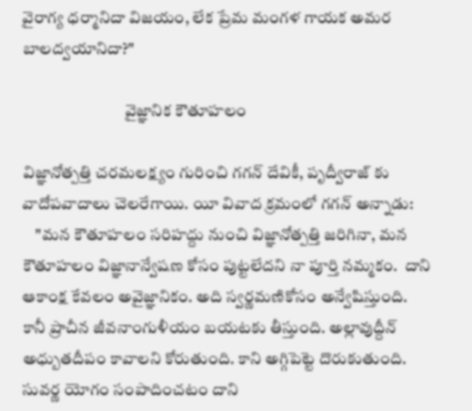వైరాగ్య ధర్మానిదా విజయం, లేక ప్రేమ మంగళ గాయక అమర బాలద్వయానిదా?"

                               వైజ్ఞానిక కౌతూహలం

విజ్ఞానోత్పత్తి చరమలక్ష్యం గురించి గగన్ దేవికీ, పృద్వీరాజ్ కు వాదోపవాదాలు చెలరేగాయి. యీ వివాద క్రమంలో గగన్ అన్నాడు:
    "మన కౌతూహలం సరిహద్దు నుంచి విజ్ఞానోత్పత్తి జరిగినా, మన కౌతూహలం విజ్ఞానాన్వేషణ కోసం పుట్టలేదని నా పూర్తి నమ్మకం.  దాని ఆకాంక్ష కేవలం అవైజ్ఞానికం. అది స్వర్ణమణికోసం అన్వేషిస్తుంది. కానీ ప్రాచీన జీవనాంగుళీయం బయటకు తీస్తుంది. అల్లావుద్దీన్ అధ్బుతదీపం కావాలని కోరుతుంది. కాని అగ్గిపెట్టె దొరుకుతుంది. సువర్ణ యోగం సంపాదించటం దాని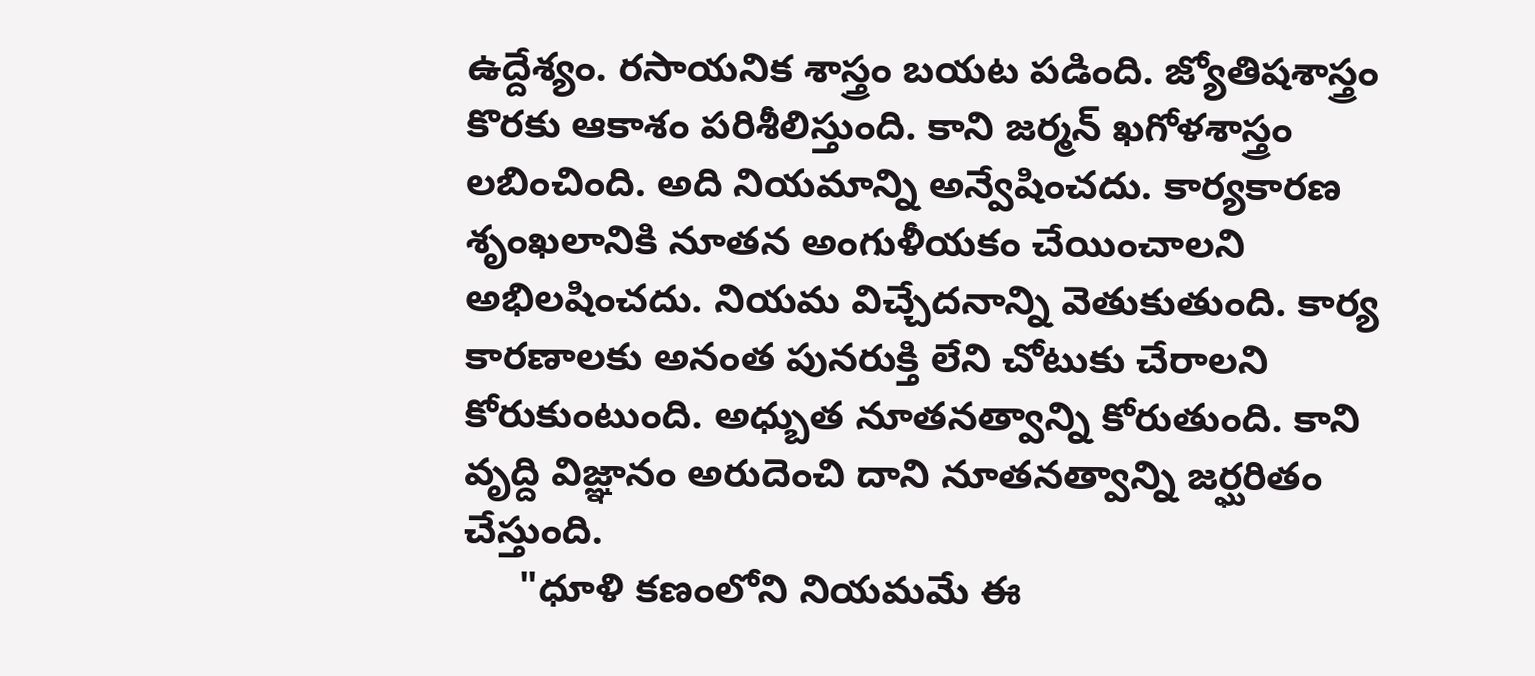ఉద్దేశ్యం. రసాయనిక శాస్త్రం బయట పడింది. జ్యోతిషశాస్త్రం కొరకు ఆకాశం పరిశీలిస్తుంది. కాని జర్మన్ ఖగోళశాస్త్రం లబించింది. అది నియమాన్ని అన్వేషించదు. కార్యకారణ శృంఖలానికి నూతన అంగుళీయకం చేయించాలని అభిలషించదు. నియమ విచ్చేదనాన్ని వెతుకుతుంది. కార్య కారణాలకు అనంత పునరుక్తి లేని చోటుకు చేరాలని కోరుకుంటుంది. అధ్బుత నూతనత్వాన్ని కోరుతుంది. కాని వృద్ది విజ్ఞానం అరుదెంచి దాని నూతనత్వాన్ని జర్ఘరితం చేస్తుంది.
     "ధూళి కణంలోని నియమమే ఈ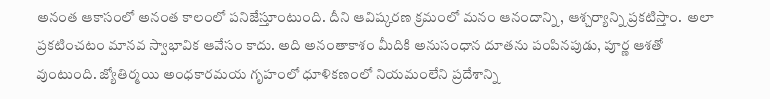అనంత ఆకాసంలో అనంత కాలంలో పనిజేస్తూంటుంది. దీని ఆవిష్కరణ క్రమంలో మనం ఆనందాన్ని, ఆశ్చర్యాన్ని ప్రకటిస్తాం.  అలా ప్రకటించటం మానవ స్వాభావిక ఆవేసం కాదు. అది అనంతాకాశం మీదికి అనుసంధాన దూతను పంపినపుడు, పూర్ణ ఆశతో వుంటుంది. జ్యోతిర్మయి అంధకారమయ గృహంలో ధూళికణంలో నియమంలేని ప్రదేశాన్ని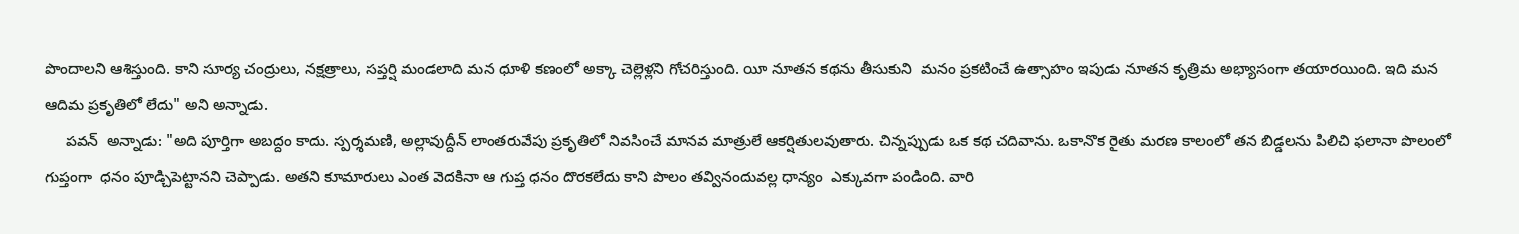పొందాలని ఆశిస్తుంది. కాని సూర్య చంద్రులు, నక్షత్రాలు, సప్తర్షి మండలాది మన ధూళి కణంలో అక్కా చెల్లెళ్లని గోచరిస్తుంది. యీ నూతన కథను తీసుకుని  మనం ప్రకటించే ఉత్సాహం ఇపుడు నూతన కృత్రిమ అభ్యాసంగా తయారయింది. ఇది మన ఆదిమ ప్రకృతిలో లేదు" అని అన్నాడు.
     పవన్  అన్నాడు: "అది పూర్తిగా అబద్దం కాదు. స్పర్శమణి, అల్లావుద్దీన్ లాంతరువేపు ప్రకృతిలో నివసించే మానవ మాత్రులే ఆకర్షితులవుతారు. చిన్నప్పుడు ఒక కథ చదివాను. ఒకానొక రైతు మరణ కాలంలో తన బిడ్డలను పిలిచి ఫలానా పొలంలో గుప్తంగా  ధనం పూడ్చిపెట్టానని చెప్పాడు. అతని కూమారులు ఎంత వెదకినా ఆ గుప్త ధనం దొరకలేదు కాని పొలం తవ్వినందువల్ల ధాన్యం  ఎక్కువగా పండింది. వారి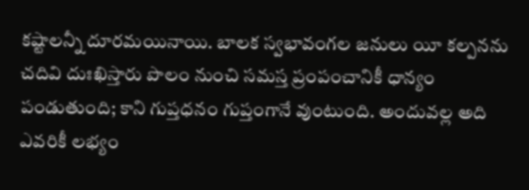కష్టాలన్నీ దూరమయినాయి. బాలక స్వభావంగల జనులు యీ కల్పనను చదివి దుఃఖిస్తారు పొలం నుంచి సమస్త ప్రంపంచానికీ ధాన్యం పండుతుంది; కాని గుప్తధనం గుప్తంగానే వుంటుంది. అందువల్ల అది ఎవరికీ లభ్యం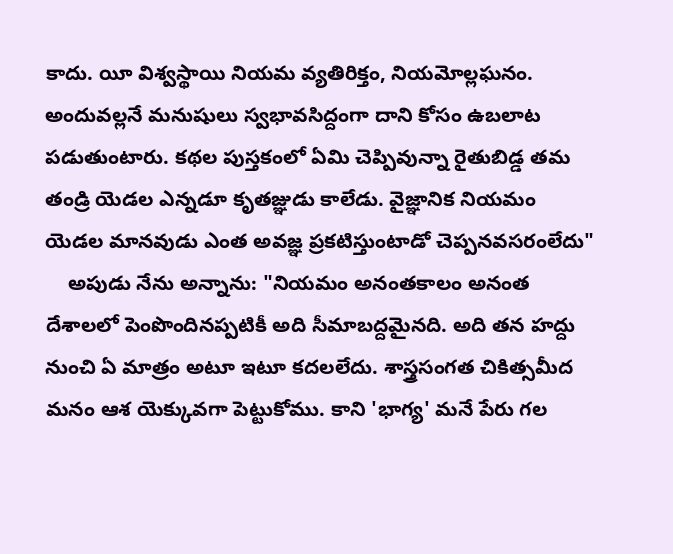కాదు. యీ విశ్వస్థాయి నియమ వ్యతిరిక్తం, నియమోల్లఘనం. అందువల్లనే మనుషులు స్వభావసిద్దంగా దాని కోసం ఉబలాట పడుతుంటారు. కథల పుస్తకంలో ఏమి చెప్పివున్నా రైతుబిడ్డ తమ తండ్రి యెడల ఎన్నడూ కృతజ్ఞుడు కాలేడు. వైజ్ఞానిక నియమం యెడల మానవుడు ఎంత అవజ్ఞ ప్రకటిస్తుంటాడో చెప్పనవసరంలేదు"
    అపుడు నేను అన్నాను: "నియమం అనంతకాలం అనంత దేశాలలో పెంపొందినప్పటికీ అది సీమాబద్దమైనది. అది తన హద్దు నుంచి ఏ మాత్రం అటూ ఇటూ కదలలేదు. శాస్త్రసంగత చికిత్సమీద మనం ఆశ యెక్కువగా పెట్టుకోము. కాని 'భాగ్య' మనే పేరు గల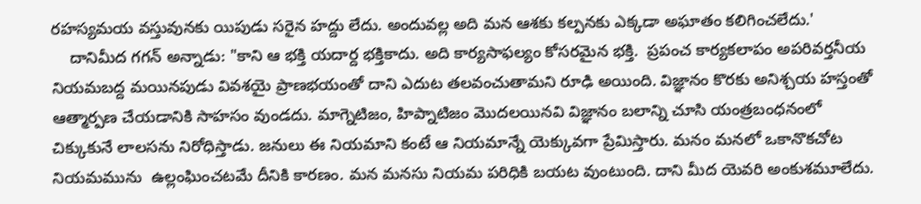రహస్యమయ వస్తువునకు యిపుడు సరైన హద్దు లేదు. అందువల్ల అది మన ఆశకు కల్పనకు ఎక్కడా అఘాతం కలిగించలేదు.'
    దానిమీద గగన్ అన్నాడు: "కాని ఆ భక్తి యదార్ద భక్తికాదు. అది కార్యసాఫల్యం కోసరమైన భక్తి.  ప్రపంచ కార్యకలాపం అపరివర్తనీయ నియమబద్ద మయినపుడు వివశయై ప్రాణభయంతో దాని ఎదుట తలవంచుతామని రూఢి అయింది. విజ్ఞానం కొరకు అనిశ్చయ హస్తంతో  ఆత్మార్పణ చేయడానికి సాహసం వుండదు. మాగ్నెటిజం, హిప్నాటిజం మొదలయినవి విజ్ఞానం బలాన్ని చూసి యంత్రబంధనంలో చిక్కుకునే లాలసను నిరోధిస్తాడు. జనులు ఈ నియమాని కంటే ఆ నియమాన్నే యెక్కువగా ప్రేమిస్తారు. మనం మనలో ఒకానొకచోట నియమమును  ఉల్లంఘించటమే దీనికి కారణం. మన మనసు నియమ పరిధికి బయట వుంటుంది. దాని మీద యెవరి అంకుశమూలేదు.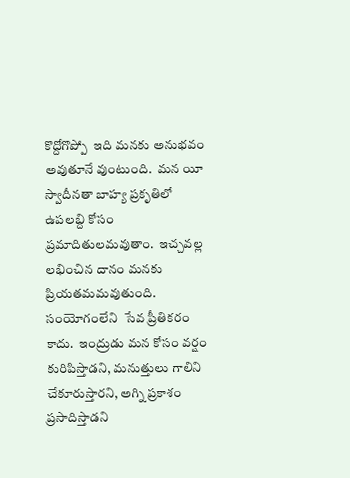కొద్దోగొప్పో  ఇది మనకు అనుభవం అవుతూనే వుంటుంది.  మన యీ స్వాదీనతా బాహ్య ప్రకృతిలో ఉపలబ్ది కోసం ప్రమాదితులమవుతాం.  ఇచ్చవల్ల లభించిన దానం మనకు ప్రియతమమవుతుంది.  సంయోగంలేని  సేవ ప్రీతికరం కాదు.  ఇంద్రుడు మన కోసం వర్షం  కురిపిస్తాడని, మనుత్తులు గాలిని చేకూరుస్తారని, అగ్ని ప్రకాశం ప్రసాదిస్తాడని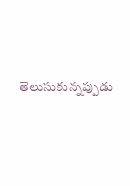తెలుసుకున్నప్పుడు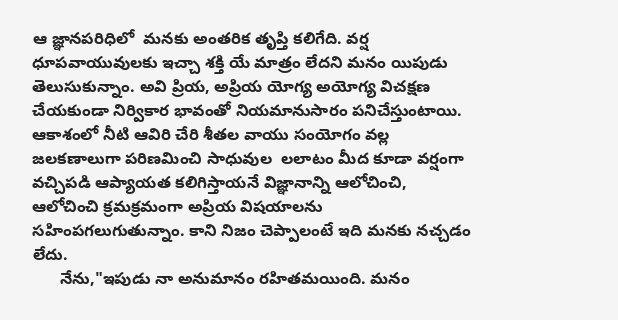ఆ జ్ఞానపరిధిలో  మనకు అంతరిక తృప్తి కలిగేది. వర్ష ధూపవాయువులకు ఇచ్చా శక్తి యే మాత్రం లేదని మనం యిపుడు తెలుసుకున్నాం. అవి ప్రియ, అప్రియ యోగ్య అయోగ్య విచక్షణ చేయకుండా నిర్వికార భావంతో నియమానుసారం పనిచేస్తుంటాయి. ఆకాశంలో నీటి ఆవిరి చేరి శీతల వాయు సంయోగం వల్ల జలకణాలుగా పరిణమించి సాధువుల  లలాటం మీద కూడా వర్షంగా వచ్చిపడి ఆప్యాయత కలిగిస్తాయనే విజ్ఞానాన్ని ఆలోచించి, ఆలోచించి క్రమక్రమంగా అప్రియ విషయాలను  సహింపగలుగుతున్నాం. కాని నిజం చెప్పాలంటే ఇది మనకు నచ్చడం లేదు.
      నేను,"ఇపుడు నా అనుమానం రహితమయింది. మనం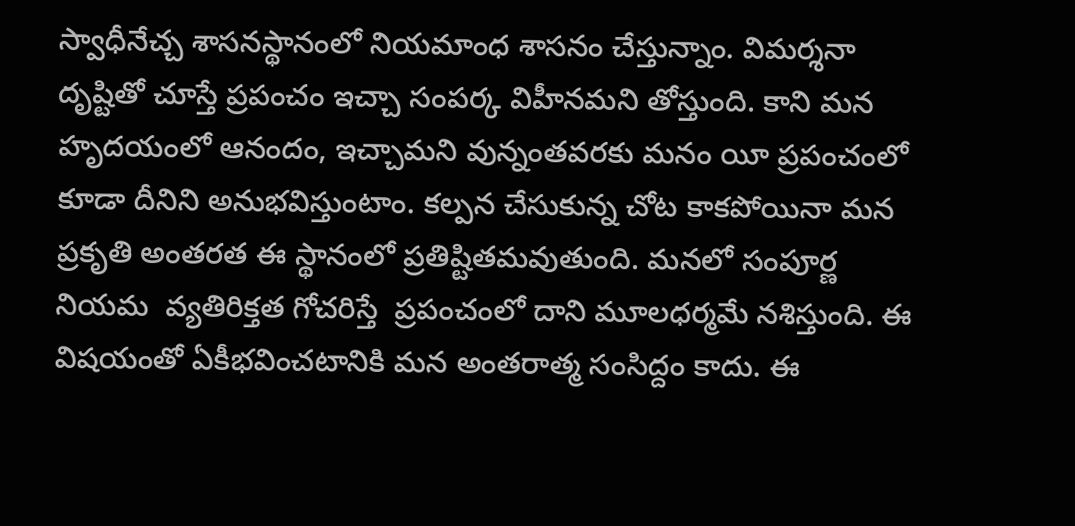స్వాధీనేచ్చ శాసనస్థానంలో నియమాంధ శాసనం చేస్తున్నాం. విమర్శనా దృష్టితో చూస్తే ప్రపంచం ఇచ్చా సంపర్క విహీనమని తోస్తుంది. కాని మన హృదయంలో ఆనందం, ఇచ్చామని వున్నంతవరకు మనం యీ ప్రపంచంలో కూడా దీనిని అనుభవిస్తుంటాం. కల్పన చేసుకున్న చోట కాకపోయినా మన ప్రకృతి అంతరత ఈ స్థానంలో ప్రతిష్టితమవుతుంది. మనలో సంపూర్ణ నియమ  వ్యతిరిక్తత గోచరిస్తే  ప్రపంచంలో దాని మూలధర్మమే నశిస్తుంది. ఈ విషయంతో ఏకీభవించటానికి మన అంతరాత్మ సంసిద్దం కాదు. ఈ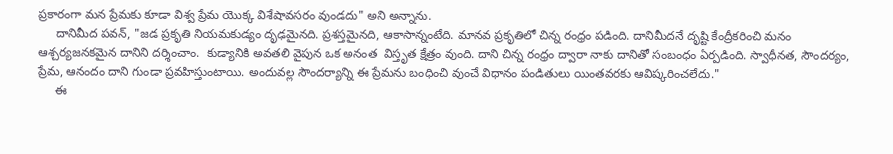ప్రకారంగా మన ప్రేమకు కూడా విశ్వ ప్రేమ యొక్క విశేషావసరం వుండదు" అని అన్నాను.
     దానిమీద పవన్, "జడ ప్రకృతి నియమకుడ్యం దృఢమైనది. ప్రశస్తమైనది, ఆకాసాన్నంటేది. మానవ ప్రకృతిలో చిన్న రంధ్రం పడింది. దానిమీదనే దృష్టి కేంద్రీకరించి మనం ఆశ్చర్యజనకమైన దానిని దర్శించాం.  కుడ్యానికి అవతలి వైపున ఒక అనంత  విస్తృత క్షేత్రం వుంది. దాని చిన్న రంధ్రం ద్వారా నాకు దానితో సంబంధం ఏర్పడింది. స్వాధీనత, సౌందర్యం, ప్రేమ, ఆనందం దాని గుండా ప్రవహిస్తుంటాయి. అందువల్ల సౌందర్యాన్ని ఈ ప్రేమను బంధించి వుంచే విధానం పండితులు యింతవరకు ఆవిష్కరించలేదు."
     ఈ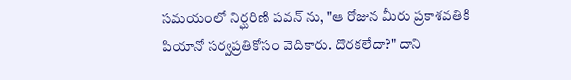సమయంలో నిర్ఘరిణి పవన్ ను, "ఆ రోజున మీరు ప్రకాశవతికి పియానో సర్వప్రతికోసం వెదికారు. దొరకలేదా?" దాని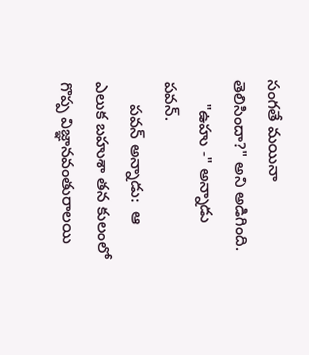సంగతే మయినా తెలిసిందా?" అని అడిగింది.
     "ఉహు -" అన్నాడు పవన్.
     పవన్ అన్నాడు:  ఆ ఎలుక బహుశా తన కులంలో గొప్ప విజ్ఞానవంతురాలయి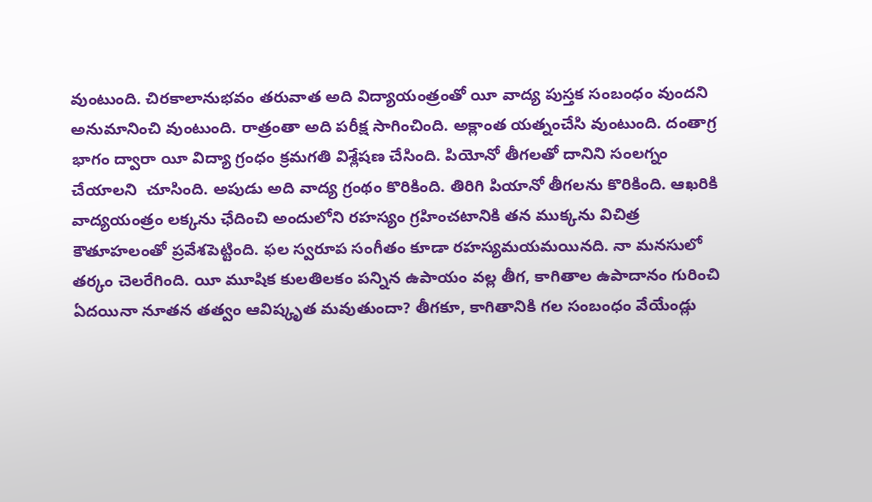వుంటుంది. చిరకాలానుభవం తరువాత అది విద్యాయంత్రంతో యీ వాద్య పుస్తక సంబంధం వుందని అనుమానించి వుంటుంది. రాత్రంతా అది పరీక్ష సాగించింది. అక్లాంత యత్నంచేసి వుంటుంది. దంతాగ్ర భాగం ద్వారా యీ విద్యా గ్రంధం క్రమగతి విశ్లేషణ చేసింది. పియోనో తీగలతో దానిని సంలగ్నం చేయాలని  చూసింది. అపుడు అది వాద్య గ్రంథం కొరికింది. తిరిగి పియానో తీగలను కొరికింది. ఆఖరికి వాద్యయంత్రం లక్కను ఛేదించి అందులోని రహస్యం గ్రహించటానికి తన ముక్కను విచిత్ర కౌతూహలంతో ప్రవేశపెట్టింది. ఫల స్వరూప సంగీతం కూడా రహస్యమయమయినది. నా మనసులో తర్కం చెలరేగింది. యీ మూషిక కులతిలకం పన్నిన ఉపాయం వల్ల తీగ, కాగితాల ఉపాదానం గురించి ఏదయినా నూతన తత్వం ఆవిష్కృత మవుతుందా? తీగకూ, కాగితానికి గల సంబంధం వేయేండ్లు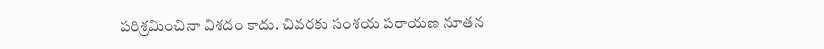పరిశ్రమించినా విశదం కాదు. చివరకు సంశయ పరాయణ నూతన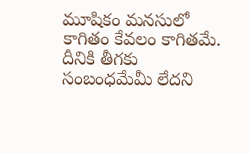మూషికం మనసులో కాగితం కేవలం కాగితమే.  దీనికి తీగకు సంబంధమేమీ లేదని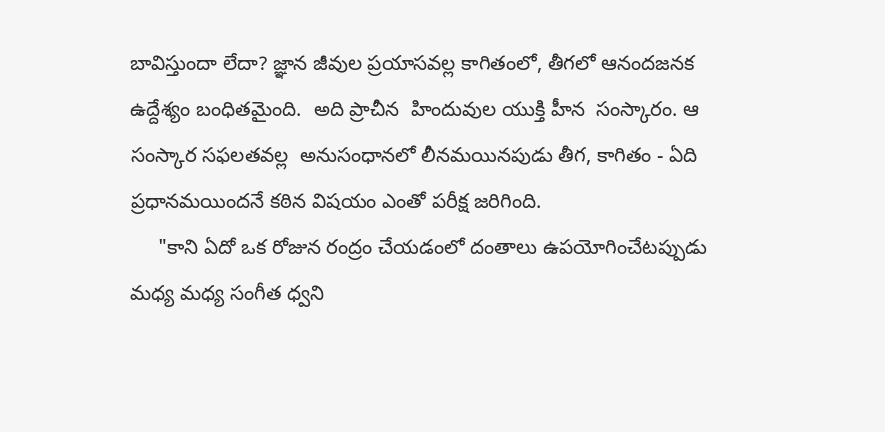బావిస్తుందా లేదా? జ్ఞాన జీవుల ప్రయాసవల్ల కాగితంలో, తీగలో ఆనందజనక  ఉద్దేశ్యం బంధితమైంది.  అది ప్రాచీన  హిందువుల యుక్తి హీన  సంస్కారం. ఆ సంస్కార సఫలతవల్ల  అనుసంధానలో లీనమయినపుడు తీగ, కాగితం - ఏది ప్రధానమయిందనే కఠిన విషయం ఎంతో పరీక్ష జరిగింది.
     "కాని ఏదో ఒక రోజున రంద్రం చేయడంలో దంతాలు ఉపయోగించేటప్పుడు మధ్య మధ్య సంగీత ధ్వని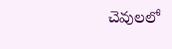చెవులలో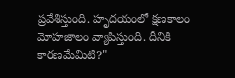ప్రవేశిస్తుంది. హృదయంలో క్షణకాలం మోహజాలం వ్యాపిస్తుంది. దీనికి కారణమేమిటి?"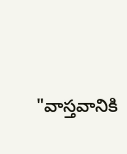"వాస్తవానికి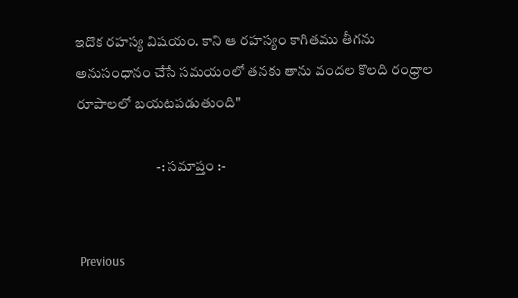ఇదొక రహస్య విషయం. కాని ఆ రహస్యం కాగితము తీగను అనుసంధానం చేసే సమయంలో తనకు తాను వందల కొలది రంధ్రాల రూపాలలో బయటపడుతుంది"

                            -: సమాప్తం :-


 Previous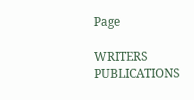Page

WRITERS
PUBLICATIONS